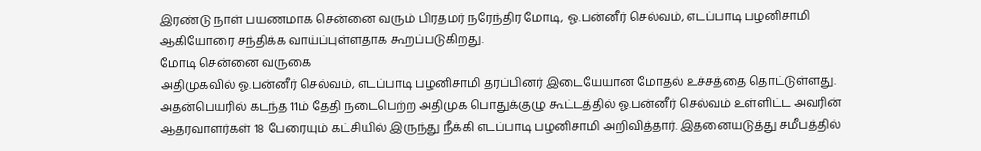இரண்டு நாள் பயணமாக சென்னை வரும் பிரதமர் நரேந்திர மோடி, ஓ.பன்னீர் செல்வம், எடப்பாடி பழனிசாமி ஆகியோரை சந்திக்க வாய்ப்புள்ளதாக கூறப்படுகிறது.
மோடி சென்னை வருகை
அதிமுகவில் ஓ.பன்னீர் செல்வம், எடப்பாடி பழனிசாமி தரப்பினர் இடையேயான மோதல் உச்சத்தை தொட்டுள்ளது. அதன்பெயரில் கடந்த 11ம் தேதி நடைபெற்ற அதிமுக பொதுக்குழு கூட்டத்தில் ஓ.பன்னீர் செல்வம் உள்ளிட்ட அவரின் ஆதரவாளர்கள் 18 பேரையும் கட்சியில் இருந்து நீக்கி எடப்பாடி பழனிசாமி அறிவித்தார். இதனையடுத்து சமீபத்தில்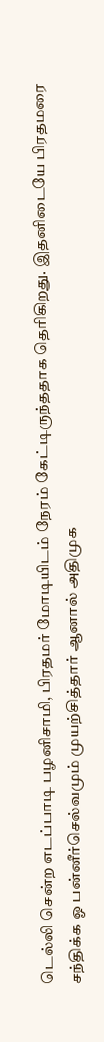டெல்லி சென்ற எடப்பாடி பழனிசாமி, பிரதமர் மோடியிடம் நேரம் கேட்டிருந்ததாக தெரிகிறது. இதனிடையே பிரதமரை சந்திக்க ஓ பன்னீர்செல்வமும் முயற்சித்தார் ஆனால் அதிமுக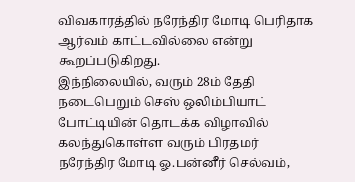விவகாரத்தில் நரேந்திர மோடி பெரிதாக ஆர்வம் காட்டவில்லை என்று கூறப்படுகிறது.
இந்நிலையில், வரும் 28ம் தேதி நடைபெறும் செஸ் ஒலிம்பியாட் போட்டியின் தொடக்க விழாவில் கலந்துகொள்ள வரும் பிரதமர் நரேந்திர மோடி ஓ.பன்னீர் செல்வம்,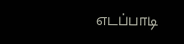எடப்பாடி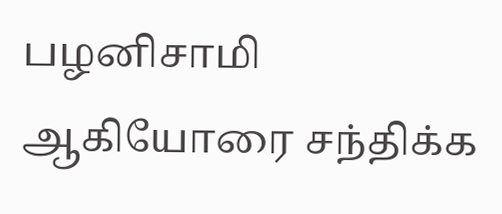பழனிசாமி ஆகியோரை சந்திக்க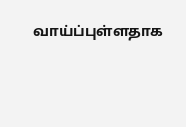வாய்ப்புள்ளதாக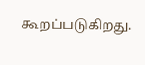கூறப்படுகிறது.